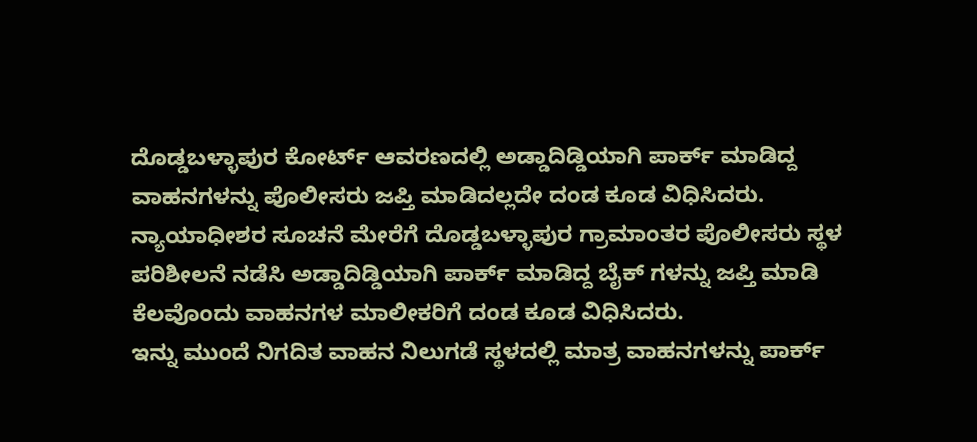ದೊಡ್ಡಬಳ್ಳಾಪುರ ಕೋರ್ಟ್ ಆವರಣದಲ್ಲಿ ಅಡ್ಡಾದಿಡ್ಡಿಯಾಗಿ ಪಾರ್ಕ್ ಮಾಡಿದ್ದ ವಾಹನಗಳನ್ನು ಪೊಲೀಸರು ಜಪ್ತಿ ಮಾಡಿದಲ್ಲದೇ ದಂಡ ಕೂಡ ವಿಧಿಸಿದರು.
ನ್ಯಾಯಾಧೀಶರ ಸೂಚನೆ ಮೇರೆಗೆ ದೊಡ್ಡಬಳ್ಳಾಪುರ ಗ್ರಾಮಾಂತರ ಪೊಲೀಸರು ಸ್ಥಳ ಪರಿಶೀಲನೆ ನಡೆಸಿ ಅಡ್ಡಾದಿಡ್ಡಿಯಾಗಿ ಪಾರ್ಕ್ ಮಾಡಿದ್ದ ಬೈಕ್ ಗಳನ್ನು ಜಪ್ತಿ ಮಾಡಿ ಕೆಲವೊಂದು ವಾಹನಗಳ ಮಾಲೀಕರಿಗೆ ದಂಡ ಕೂಡ ವಿಧಿಸಿದರು.
ಇನ್ನು ಮುಂದೆ ನಿಗದಿತ ವಾಹನ ನಿಲುಗಡೆ ಸ್ಥಳದಲ್ಲಿ ಮಾತ್ರ ವಾಹನಗಳನ್ನು ಪಾರ್ಕ್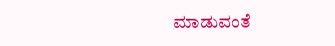ಮಾಡುವಂತೆ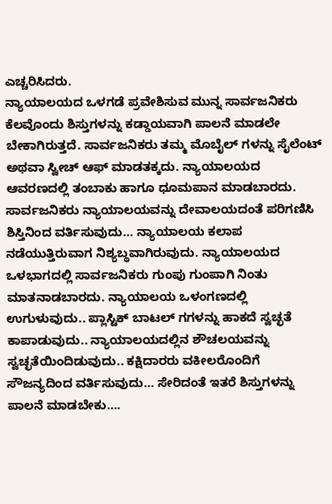ಎಚ್ಚರಿಸಿದರು.
ನ್ಯಾಯಾಲಯದ ಒಳಗಡೆ ಪ್ರವೇಶಿಸುವ ಮುನ್ನ ಸಾರ್ವಜನಿಕರು ಕೆಲವೊಂದು ಶಿಸ್ತುಗಳನ್ನು ಕಡ್ಡಾಯವಾಗಿ ಪಾಲನೆ ಮಾಡಲೇ ಬೇಕಾಗಿರುತ್ತದೆ. ಸಾರ್ವಜನಿಕರು ತಮ್ಮ ಮೊಬೈಲ್ ಗಳನ್ನು ಸೈಲೆಂಟ್ ಅಥವಾ ಸ್ವೀಚ್ ಆಫ್ ಮಾಡತಕ್ಕದು. ನ್ಯಾಯಾಲಯದ ಆವರಣದಲ್ಲಿ ತಂಬಾಕು ಹಾಗೂ ಧೂಮಪಾನ ಮಾಡಬಾರದು. ಸಾರ್ವಜನಿಕರು ನ್ಯಾಯಾಲಯವನ್ನು ದೇವಾಲಯದಂತೆ ಪರಿಗಣಿಸಿ ಶಿಸ್ತಿನಿಂದ ವರ್ತಿಸುವುದು… ನ್ಯಾಯಾಲಯ ಕಲಾಪ ನಡೆಯುತ್ತಿರುವಾಗ ನಿಶ್ಯಬ್ಧವಾಗಿರುವುದು. ನ್ಯಾಯಾಲಯದ ಒಳಭಾಗದಲ್ಲಿ ಸಾರ್ವಜನಿಕರು ಗುಂಪು ಗುಂಪಾಗಿ ನಿಂತು ಮಾತನಾಡಬಾರದು. ನ್ಯಾಯಾಲಯ ಒಳಂಗಣದಲ್ಲಿ ಉಗುಳುವುದು.. ಪ್ಲಾಸ್ಟಿಕ್ ಬಾಟಲ್ ಗಗಳನ್ನು ಹಾಕದೆ ಸ್ವಚ್ಛತೆ ಕಾಪಾಡುವುದು.. ನ್ಯಾಯಾಲಯದಲ್ಲಿನ ಶೌಚಲಯವನ್ನು ಸ್ವಚ್ಛತೆಯಿಂದಿಡುವುದು.. ಕಕ್ಷಿದಾರರು ವಕೀಲರೊಂದಿಗೆ ಸೌಜನ್ಯದಿಂದ ವರ್ತಿಸುವುದು… ಸೇರಿದಂತೆ ಇತರೆ ಶಿಸ್ತುಗಳನ್ನು ಪಾಲನೆ ಮಾಡಬೇಕು….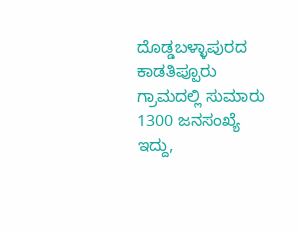ದೊಡ್ಡಬಳ್ಳಾಪುರದ ಕಾಡತಿಪ್ಪೂರು ಗ್ರಾಮದಲ್ಲಿ ಸುಮಾರು 1300 ಜನಸಂಖ್ಯೆ ಇದ್ದು,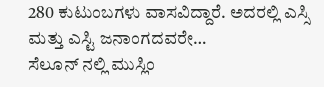280 ಕುಟುಂಬಗಳು ವಾಸವಿದ್ದಾರೆ. ಅದರಲ್ಲಿ ಎಸ್ಸಿ ಮತ್ತು ಎಸ್ಟಿ ಜನಾಂಗದವರೇ…
ಸೆಲೂನ್ ನಲ್ಲಿ ಮುಸ್ಲಿಂ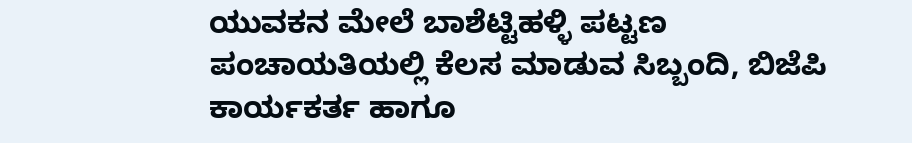ಯುವಕನ ಮೇಲೆ ಬಾಶೆಟ್ಟಿಹಳ್ಳಿ ಪಟ್ಟಣ ಪಂಚಾಯತಿಯಲ್ಲಿ ಕೆಲಸ ಮಾಡುವ ಸಿಬ್ಬಂದಿ, ಬಿಜೆಪಿ ಕಾರ್ಯಕರ್ತ ಹಾಗೂ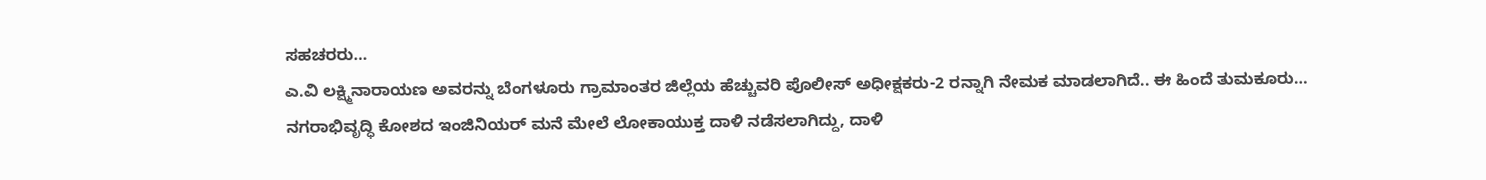ಸಹಚರರು…
ಎ.ವಿ ಲಕ್ಷ್ಮಿನಾರಾಯಣ ಅವರನ್ನು ಬೆಂಗಳೂರು ಗ್ರಾಮಾಂತರ ಜಿಲ್ಲೆಯ ಹೆಚ್ಚುವರಿ ಪೊಲೀಸ್ ಅಧೀಕ್ಷಕರು-2 ರನ್ನಾಗಿ ನೇಮಕ ಮಾಡಲಾಗಿದೆ.. ಈ ಹಿಂದೆ ತುಮಕೂರು…
ನಗರಾಭಿವೃದ್ಧಿ ಕೋಶದ ಇಂಜಿನಿಯರ್ ಮನೆ ಮೇಲೆ ಲೋಕಾಯುಕ್ತ ದಾಳಿ ನಡೆಸಲಾಗಿದ್ದು, ದಾಳಿ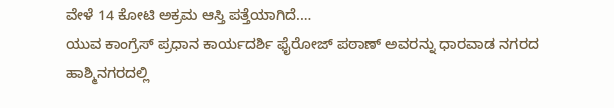ವೇಳೆ 14 ಕೋಟಿ ಅಕ್ರಮ ಆಸ್ತಿ ಪತ್ತೆಯಾಗಿದೆ.…
ಯುವ ಕಾಂಗ್ರೆಸ್ ಪ್ರಧಾನ ಕಾರ್ಯದರ್ಶಿ ಫೈರೋಜ್ ಪಠಾಣ್ ಅವರನ್ನು ಧಾರವಾಡ ನಗರದ ಹಾಶ್ಮಿನಗರದಲ್ಲಿ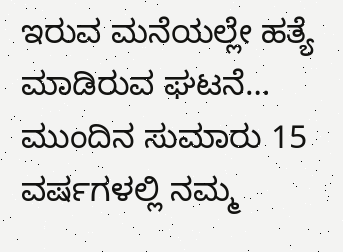ಇರುವ ಮನೆಯಲ್ಲೇ ಹತ್ಯೆ ಮಾಡಿರುವ ಘಟನೆ…
ಮುಂದಿನ ಸುಮಾರು 15 ವರ್ಷಗಳಲ್ಲಿ ನಮ್ಮ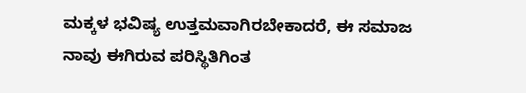ಮಕ್ಕಳ ಭವಿಷ್ಯ ಉತ್ತಮವಾಗಿರಬೇಕಾದರೆ, ಈ ಸಮಾಜ ನಾವು ಈಗಿರುವ ಪರಿಸ್ಥಿತಿಗಿಂತ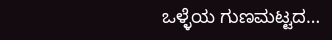ಒಳ್ಳೆಯ ಗುಣಮಟ್ಟದ…